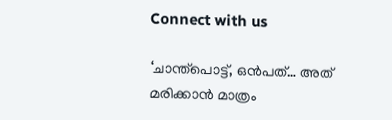Connect with us

‘ചാന്ത്‌പൊട്ട്, ഒൻപത്… അത് മരിക്കാൻ മാത്രം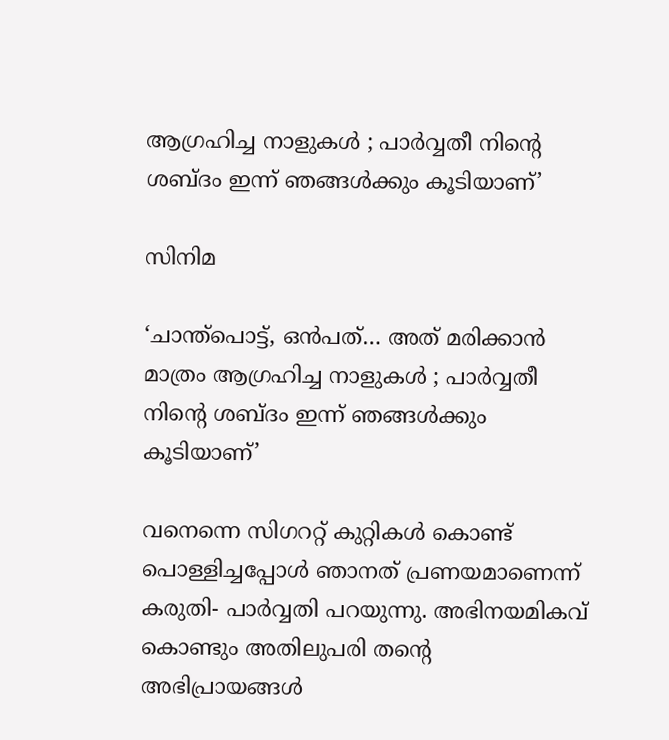ആഗ്രഹിച്ച നാളുകൾ ; പാർവ്വതീ നിന്റെ ശബ്ദം ഇന്ന് ഞങ്ങൾക്കും കൂടിയാണ്’

സിനിമ

‘ചാന്ത്‌പൊട്ട്, ഒൻപത്… അത് മരിക്കാൻ മാത്രം ആഗ്രഹിച്ച നാളുകൾ ; പാർവ്വതീ നിന്റെ ശബ്ദം ഇന്ന് ഞങ്ങൾക്കും കൂടിയാണ്’

വനെന്നെ സിഗററ്റ് കുറ്റികൾ കൊണ്ട് പൊള്ളിച്ചപ്പോൾ ഞാനത് പ്രണയമാണെന്ന് കരുതി- പാർവ്വതി പറയുന്നു. അഭിനയമികവ് കൊണ്ടും അതിലുപരി തന്റെ അഭിപ്രായങ്ങൾ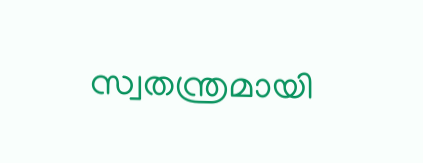സ്വതന്ത്രമായി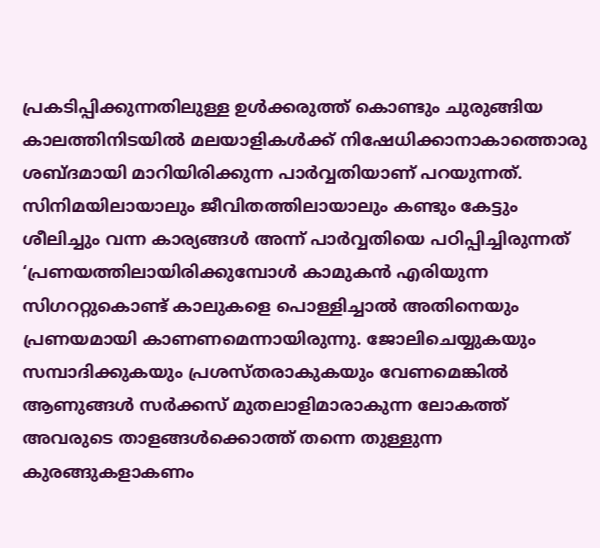പ്രകടിപ്പിക്കുന്നതിലുള്ള ഉൾക്കരുത്ത് കൊണ്ടും ചുരുങ്ങിയ കാലത്തിനിടയിൽ മലയാളികൾക്ക് നിഷേധിക്കാനാകാത്തൊരു ശബ്ദമായി മാറിയിരിക്കുന്ന പാർവ്വതിയാണ് പറയുന്നത്. സിനിമയിലായാലും ജീവിതത്തിലായാലും കണ്ടും കേട്ടും ശീലിച്ചും വന്ന കാര്യങ്ങൾ അന്ന് പാർവ്വതിയെ പഠിപ്പിച്ചിരുന്നത് ‘പ്രണയത്തിലായിരിക്കുമ്പോൾ കാമുകൻ എരിയുന്ന സിഗററ്റുകൊണ്ട് കാലുകളെ പൊള്ളിച്ചാൽ അതിനെയും പ്രണയമായി കാണണമെന്നായിരുന്നു. ജോലിചെയ്യുകയും സമ്പാദിക്കുകയും പ്രശസ്തരാകുകയും വേണമെങ്കിൽ ആണുങ്ങൾ സർക്കസ് മുതലാളിമാരാകുന്ന ലോകത്ത് അവരുടെ താളങ്ങൾക്കൊത്ത് തന്നെ തുള്ളുന്ന കുരങ്ങുകളാകണം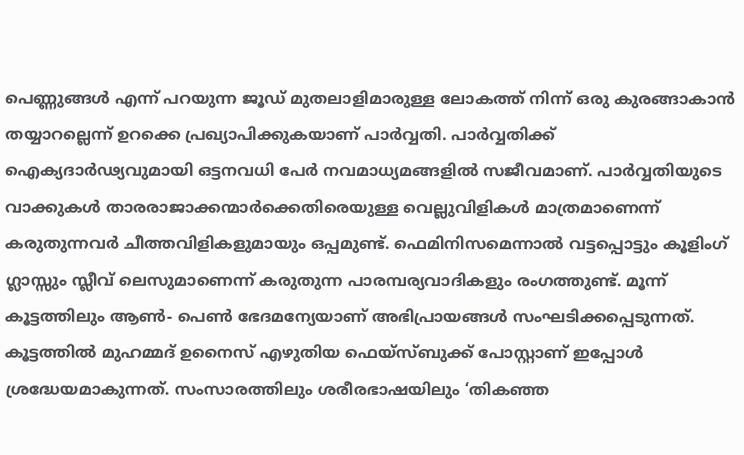പെണ്ണുങ്ങൾ എന്ന് പറയുന്ന ജൂഡ് മുതലാളിമാരുള്ള ലോകത്ത് നിന്ന് ഒരു കുരങ്ങാകാൻ തയ്യാറല്ലെന്ന് ഉറക്കെ പ്രഖ്യാപിക്കുകയാണ് പാർവ്വതി. പാർവ്വതിക്ക് ഐക്യദാർഢ്യവുമായി ഒട്ടനവധി പേർ നവമാധ്യമങ്ങളിൽ സജീവമാണ്. പാർവ്വതിയുടെ വാക്കുകൾ താരരാജാക്കന്മാർക്കെതിരെയുള്ള വെല്ലുവിളികൾ മാത്രമാണെന്ന് കരുതുന്നവർ ചീത്തവിളികളുമായും ഒപ്പമുണ്ട്. ഫെമിനിസമെന്നാൽ വട്ടപ്പൊട്ടും കൂളിംഗ് ഗ്ലാസ്സും സ്ലീവ് ലെസുമാണെന്ന് കരുതുന്ന പാരമ്പര്യവാദികളും രംഗത്തുണ്ട്. മൂന്ന് കൂട്ടത്തിലും ആൺ- പെൺ ഭേദമന്യേയാണ് അഭിപ്രായങ്ങൾ സംഘടിക്കപ്പെടുന്നത്. കൂട്ടത്തിൽ മുഹമ്മദ് ഉനൈസ് എഴുതിയ ഫെയ്‌സ്ബുക്ക് പോസ്റ്റാണ് ഇപ്പോൾ ശ്രദ്ധേയമാകുന്നത്. സംസാരത്തിലും ശരീരഭാഷയിലും ‘തികഞ്ഞ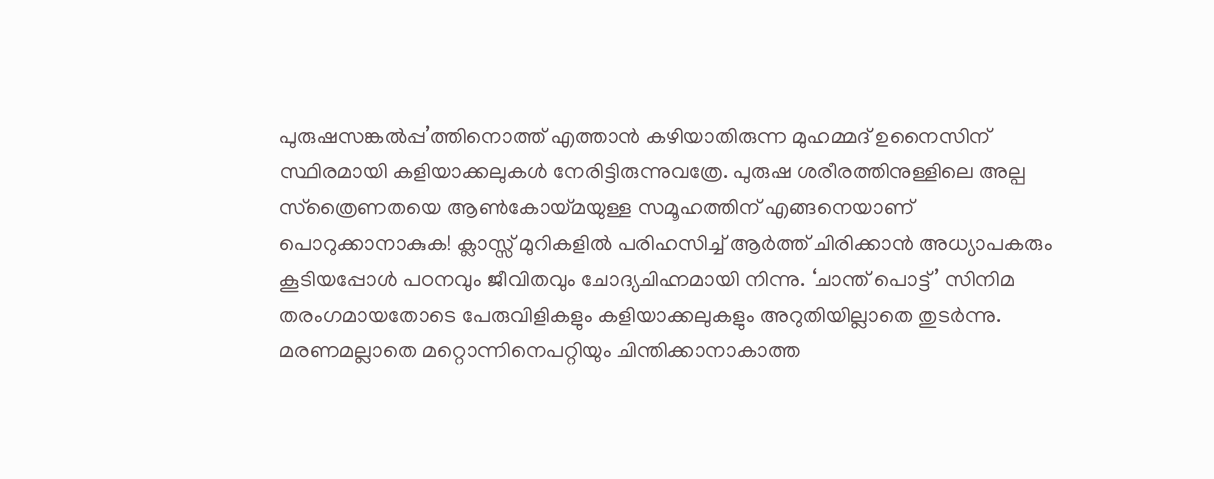പുരുഷസങ്കൽപ്പ’ത്തിനൊത്ത് എത്താൻ കഴിയാതിരുന്ന മുഹമ്മദ് ഉനൈസിന് സ്ഥിരമായി കളിയാക്കലുകൾ നേരിട്ടിരുന്നുവത്രേ. പുരുഷ ശരീരത്തിനുള്ളിലെ അല്പ സ്‌ത്രൈണതയെ ആൺകോയ്മയുള്ള സമൂഹത്തിന് എങ്ങനെയാണ് പൊറുക്കാനാകുക! ക്ലാസ്സ് മുറികളിൽ പരിഹസിച്ച് ആർത്ത് ചിരിക്കാൻ അധ്യാപകരും കൂടിയപ്പോൾ പഠനവും ജീവിതവും ചോദ്യചിഹ്നമായി നിന്നു. ‘ചാന്ത് പൊട്ട്’ സിനിമ തരംഗമായതോടെ പേരുവിളികളും കളിയാക്കലുകളും അറുതിയില്ലാതെ തുടർന്നു. മരണമല്ലാതെ മറ്റൊന്നിനെപറ്റിയും ചിന്തിക്കാനാകാത്ത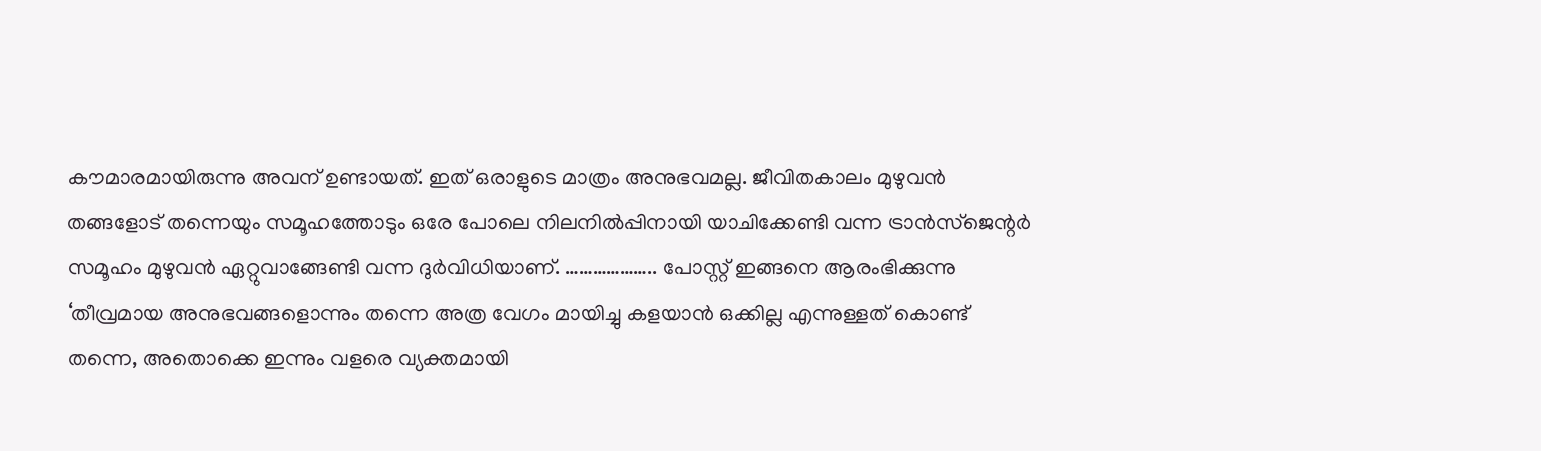കൗമാരമായിരുന്നു അവന് ഉണ്ടായത്. ഇത് ഒരാളുടെ മാത്രം അനുഭവമല്ല. ജീവിതകാലം മുഴുവൻ തങ്ങളോട് തന്നെയും സമൂഹത്തോടും ഒരേ പോലെ നിലനിൽപ്പിനായി യാചിക്കേണ്ടി വന്ന ട്രാൻസ്‌ജെന്റർ സമൂഹം മുഴുവൻ ഏറ്റുവാങ്ങേണ്ടി വന്ന ദുർവിധിയാണ്. ……………….. പോസ്റ്റ് ഇങ്ങനെ ആരംഭിക്കുന്നു ‘തീവ്രമായ അനുഭവങ്ങളൊന്നും തന്നെ അത്ര വേഗം മായിച്ചു കളയാൻ ഒക്കില്ല എന്നുള്ളത് കൊണ്ട് തന്നെ, അതൊക്കെ ഇന്നും വളരെ വ്യക്തമായി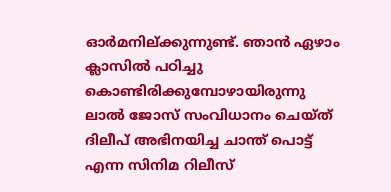ഓർമനില്ക്കുന്നുണ്ട്. ഞാൻ ഏഴാം ക്ലാസിൽ പഠിച്ചു കൊണ്ടിരിക്കുമ്പോഴായിരുന്നു ലാൽ ജോസ് സംവിധാനം ചെയ്ത് ദിലീപ് അഭിനയിച്ച ചാന്ത് പൊട്ട് എന്ന സിനിമ റിലീസ്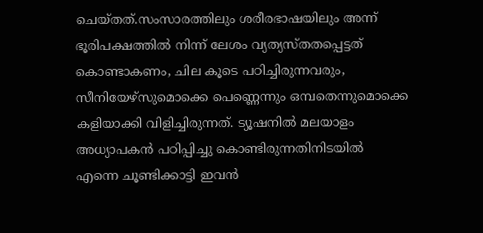ചെയ്തത്.സംസാരത്തിലും ശരീരഭാഷയിലും അന്ന് ഭൂരിപക്ഷത്തിൽ നിന്ന് ലേശം വ്യത്യസ്തതപ്പെട്ടത് കൊണ്ടാകണം, ചില കൂടെ പഠിച്ചിരുന്നവരും, സീനിയേഴ്‌സുമൊക്കെ പെണ്ണെന്നും ഒമ്പതെന്നുമൊക്കെ കളിയാക്കി വിളിച്ചിരുന്നത്. ട്യൂഷനിൽ മലയാളം അധ്യാപകൻ പഠിപ്പിച്ചു കൊണ്ടിരുന്നതിനിടയിൽ എന്നെ ചൂണ്ടിക്കാട്ടി ഇവൻ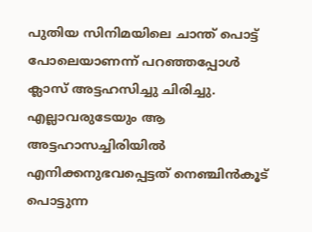പുതിയ സിനിമയിലെ ചാന്ത് പൊട്ട് പോലെയാണന്ന് പറഞ്ഞപ്പോൾ ക്ലാസ് അട്ടഹസിച്ചു ചിരിച്ചു. എല്ലാവരുടേയും ആ അട്ടഹാസച്ചിരിയിൽ എനിക്കനുഭവപ്പെട്ടത് നെഞ്ചിൻകൂട് പൊട്ടുന്ന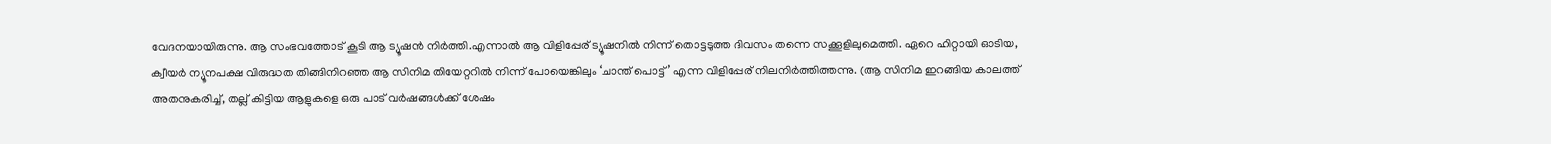വേദനയായിരുന്നു. ആ സംഭവത്തോട് കൂടി ആ ട്യൂഷൻ നിർത്തി.എന്നാൽ ആ വിളിപ്പേര് ട്യൂഷനിൽ നിന്ന് തൊട്ടടുത്ത ദിവസം തന്നെ സക്കൂളിലുമെത്തി. ഏറെ ഹിറ്റായി ഓടിയ, ക്വീയർ ന്യൂനപക്ഷ വിരുദ്ധത തിങ്ങിനിറഞ്ഞ ആ സിനിമ തിയേറ്ററിൽ നിന്ന് പോയെങ്കിലും ‘ചാന്ത് പൊട്ട്’ എന്ന വിളിപ്പേര് നിലനിർത്തിത്തന്നു. (ആ സിനിമ ഇറങ്ങിയ കാലത്ത് അതനുകരിച്ച്, തല്ല് കിട്ടിയ ആളുകളെ ഒരു പാട് വർഷങ്ങൾക്ക് ശേഷം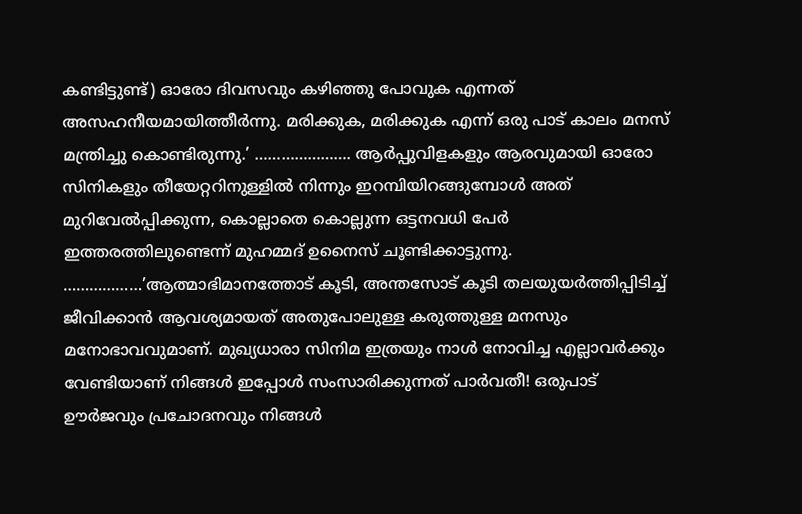കണ്ടിട്ടുണ്ട്) ഓരോ ദിവസവും കഴിഞ്ഞു പോവുക എന്നത് അസഹനീയമായിത്തീർന്നു. മരിക്കുക, മരിക്കുക എന്ന് ഒരു പാട് കാലം മനസ് മന്ത്രിച്ചു കൊണ്ടിരുന്നു.’ …………………. ആർപ്പുവിളകളും ആരവുമായി ഓരോ സിനികളും തീയേറ്ററിനുള്ളിൽ നിന്നും ഇറമ്പിയിറങ്ങുമ്പോൾ അത് മുറിവേൽപ്പിക്കുന്ന, കൊല്ലാതെ കൊല്ലുന്ന ഒട്ടനവധി പേർ ഇത്തരത്തിലുണ്ടെന്ന് മുഹമ്മദ് ഉനൈസ് ചൂണ്ടിക്കാട്ടുന്നു. ………………’ആത്മാഭിമാനത്തോട് കൂടി, അന്തസോട് കൂടി തലയുയർത്തിപ്പിടിച്ച് ജീവിക്കാൻ ആവശ്യമായത് അതുപോലുള്ള കരുത്തുള്ള മനസും മനോഭാവവുമാണ്. മുഖ്യധാരാ സിനിമ ഇത്രയും നാൾ നോവിച്ച എല്ലാവർക്കും വേണ്ടിയാണ് നിങ്ങൾ ഇപ്പോൾ സംസാരിക്കുന്നത് പാർവതീ! ഒരുപാട് ഊർജവും പ്രചോദനവും നിങ്ങൾ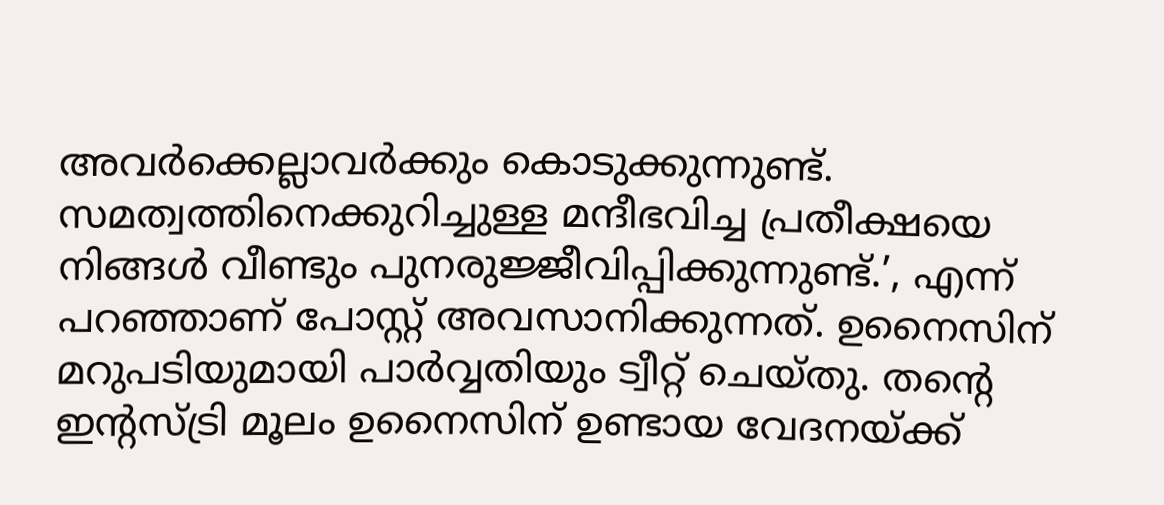അവർക്കെല്ലാവർക്കും കൊടുക്കുന്നുണ്ട്. സമത്വത്തിനെക്കുറിച്ചുള്ള മന്ദീഭവിച്ച പ്രതീക്ഷയെ നിങ്ങൾ വീണ്ടും പുനരുജ്ജീവിപ്പിക്കുന്നുണ്ട്.’, എന്ന് പറഞ്ഞാണ് പോസ്റ്റ് അവസാനിക്കുന്നത്. ഉനൈസിന് മറുപടിയുമായി പാർവ്വതിയും ട്വീറ്റ് ചെയ്തു. തന്റെ ഇന്റസ്ട്രി മൂലം ഉനൈസിന് ഉണ്ടായ വേദനയ്ക്ക്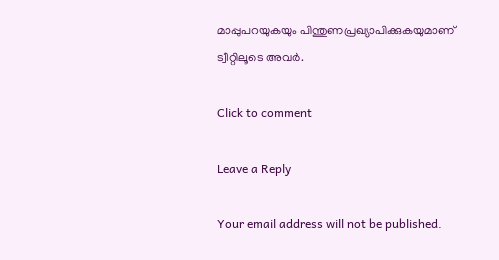മാപ്പുപറയുകയും പിന്തുണപ്രഖ്യാപിക്കുകയുമാണ് ട്വീറ്റിലൂടെ അവർ.

Click to comment

Leave a Reply

Your email address will not be published.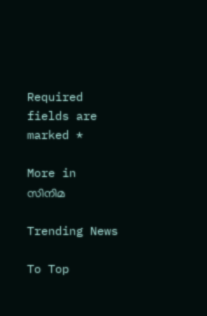Required fields are marked *

More in സിനിമ

Trending News

To Top